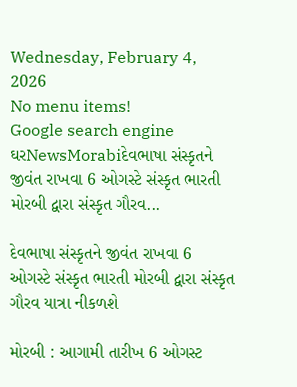Wednesday, February 4, 2026
No menu items!
Google search engine
ઘરNewsMorabiદેવભાષા સંસ્કૃતને જીવંત રાખવા 6 ઓગસ્ટે સંસ્કૃત ભારતી મોરબી દ્વારા સંસ્કૃત ગૌરવ...

દેવભાષા સંસ્કૃતને જીવંત રાખવા 6 ઓગસ્ટે સંસ્કૃત ભારતી મોરબી દ્વારા સંસ્કૃત ગૌરવ યાત્રા નીકળશે

મોરબી : આગામી તારીખ 6 ઓગસ્ટ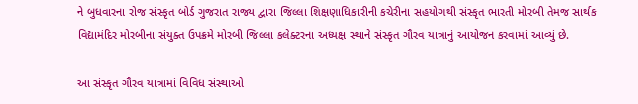ને બુધવારના રોજ સંસ્કૃત બોર્ડ ગુજરાત રાજ્ય દ્વારા જિલ્લા શિક્ષણાધિકારીની કચેરીના સહયોગથી સંસ્કૃત ભારતી મોરબી તેમજ સાર્થક વિદ્યામંદિર મોરબીના સંયુક્ત ઉપક્રમે મોરબી જિલ્લા કલેક્ટરના અધ્યક્ષ સ્થાને સંસ્કૃત ગૌરવ યાત્રાનું આયોજન કરવામાં આવ્યું છે.

આ સંસ્કૃત ગૌરવ યાત્રામાં વિવિધ સંસ્થાઓ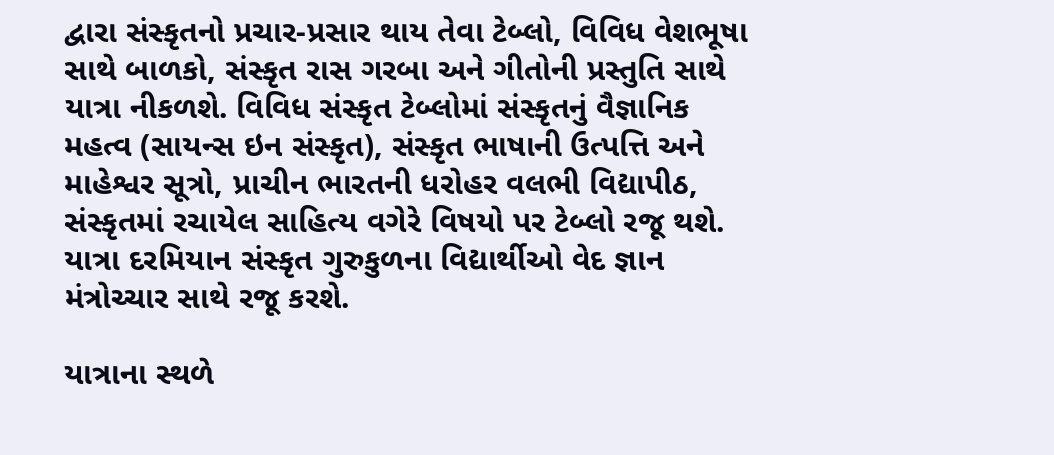દ્વારા સંસ્કૃતનો પ્રચાર-પ્રસાર થાય તેવા ટેબ્લો, વિવિધ વેશભૂષા સાથે બાળકો, સંસ્કૃત રાસ ગરબા અને ગીતોની પ્રસ્તુતિ સાથે યાત્રા નીકળશે. વિવિધ સંસ્કૃત ટેબ્લોમાં સંસ્કૃતનું વૈજ્ઞાનિક મહત્વ (સાયન્સ ઇન સંસ્કૃત), સંસ્કૃત ભાષાની ઉત્પત્તિ અને માહેશ્વર સૂત્રો, પ્રાચીન ભારતની ધરોહર વલભી વિદ્યાપીઠ, સંસ્કૃતમાં રચાયેલ સાહિત્ય વગેરે વિષયો પર ટેબ્લો રજૂ થશે. યાત્રા દરમિયાન સંસ્કૃત ગુરુકુળના વિદ્યાર્થીઓ વેદ જ્ઞાન મંત્રોચ્ચાર સાથે રજૂ કરશે.

યાત્રાના સ્થળે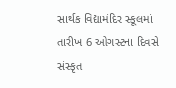સાર્થક વિદ્યામંદિર સ્કૂલમાં તારીખ 6 ઓગસ્ટના દિવસે સંસ્કૃત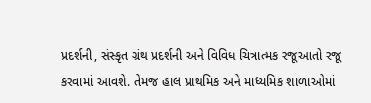પ્રદર્શની, સંસ્કૃત ગ્રંથ પ્રદર્શની અને વિવિધ ચિત્રાત્મક રજૂઆતો રજૂ કરવામાં આવશે. તેમજ હાલ પ્રાથમિક અને માધ્યમિક શાળાઓમાં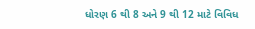ધોરણ 6 થી 8 અને 9 થી 12 માટે વિવિધ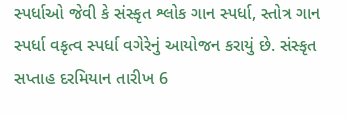સ્પર્ધાઓ જેવી કે સંસ્કૃત શ્લોક ગાન સ્પર્ધા, સ્તોત્ર ગાન સ્પર્ધા વકૃત્વ સ્પર્ધા વગેરેનું આયોજન કરાયું છે. સંસ્કૃત સપ્તાહ દરમિયાન તારીખ 6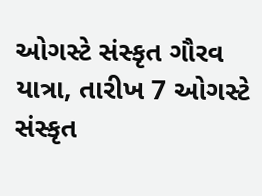ઓગસ્ટે સંસ્કૃત ગૌરવ યાત્રા, તારીખ 7 ઓગસ્ટે સંસ્કૃત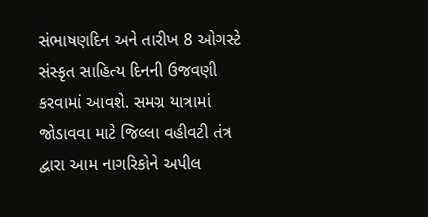સંભાષણદિન અને તારીખ 8 ઓગસ્ટે સંસ્કૃત સાહિત્ય દિનની ઉજવણી કરવામાં આવશે. સમગ્ર યાત્રામાં જોડાવવા માટે જિલ્લા વહીવટી તંત્ર દ્વારા આમ નાગરિકોને અપીલ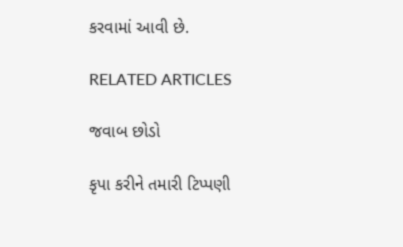કરવામાં આવી છે.

RELATED ARTICLES

જવાબ છોડો

કૃપા કરીને તમારી ટિપ્પણી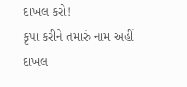દાખલ કરો!
કૃપા કરીને તમારું નામ અહીં દાખલ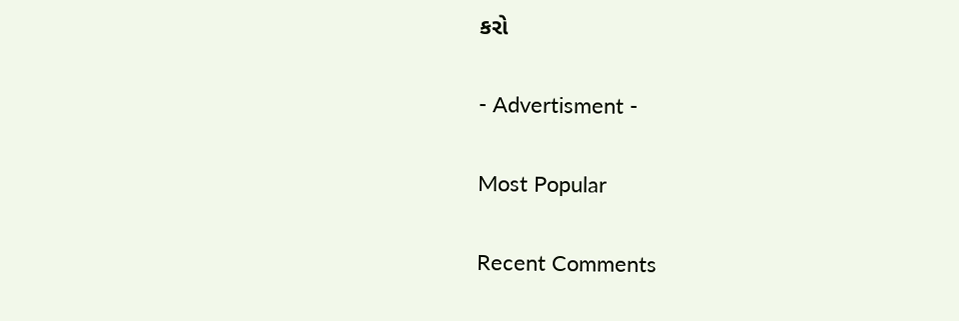કરો

- Advertisment -

Most Popular

Recent Comments